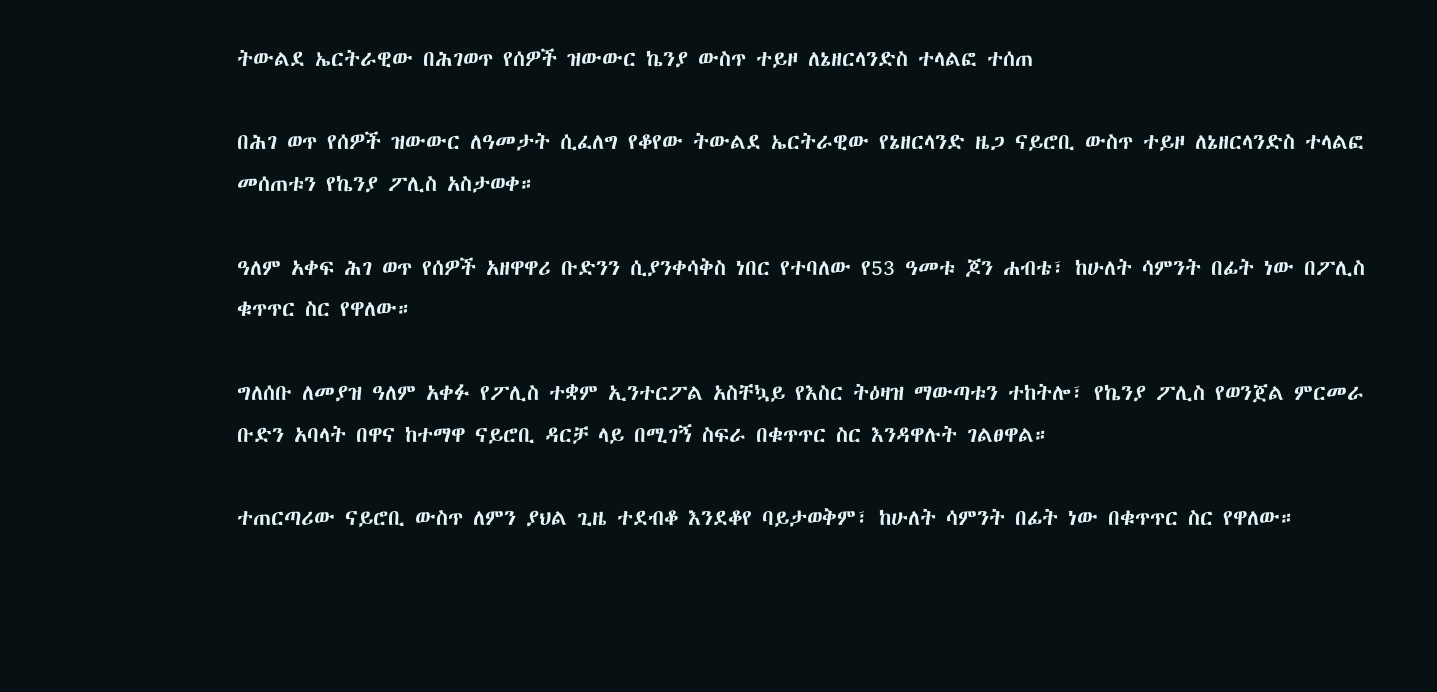ትውልደ ኤርትራዊው በሕገወጥ የሰዎች ዝውውር ኬንያ ውስጥ ተይዞ ለኔዘርላንድስ ተላልፎ ተሰጠ

በሕገ ወጥ የሰዎች ዝውውር ለዓመታት ሲፈለግ የቆየው ትውልደ ኤርትራዊው የኔዘርላንድ ዜጋ ናይሮቢ ውስጥ ተይዞ ለኔዘርላንድስ ተላልፎ መሰጠቱን የኬንያ ፖሊስ አስታወቀ።

ዓለም አቀፍ ሕገ ወጥ የሰዎች አዘዋዋሪ ቡድንን ሲያንቀሳቅስ ነበር የተባለው የ53 ዓመቱ ጆን ሐብቴ፣ ከሁለት ሳምንት በፊት ነው በፖሊስ ቁጥጥር ስር የዋለው።

ግለሰቡ ለመያዝ ዓለም አቀፉ የፖሊስ ተቋም ኢንተርፖል አስቸኳይ የእስር ትዕዛዝ ማውጣቱን ተከትሎ፣ የኬንያ ፖሊስ የወንጀል ምርመራ ቡድን አባላት በዋና ከተማዋ ናይሮቢ ዳርቻ ላይ በሚገኝ ስፍራ በቁጥጥር ስር እንዳዋሉት ገልፀዋል።

ተጠርጣሪው ናይሮቢ ውስጥ ለምን ያህል ጊዜ ተደብቆ እንደቆየ ባይታወቅም፣ ከሁለት ሳምንት በፊት ነው በቁጥጥር ስር የዋለው።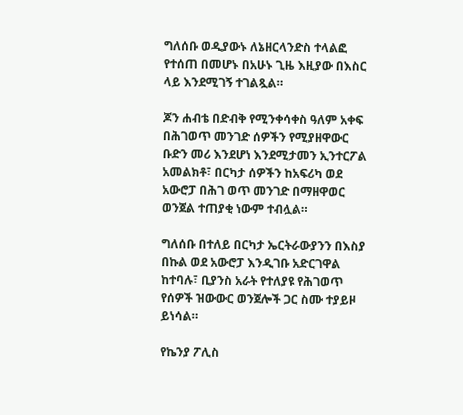ግለሰቡ ወዲያውኑ ለኔዘርላንድስ ተላልፎ የተሰጠ በመሆኑ በአሁኑ ጊዜ እዚያው በእስር ላይ እንደሚገኝ ተገልጿል።

ጆን ሐብቴ በድብቅ የሚንቀሳቀስ ዓለም አቀፍ በሕገወጥ መንገድ ሰዎችን የሚያዘዋውር ቡድን መሪ እንደሆነ እንደሚታመን ኢንተርፖል አመልክቶ፣ በርካታ ሰዎችን ከአፍሪካ ወደ አውሮፓ በሕገ ወጥ መንገድ በማዘዋወር ወንጀል ተጠያቂ ነውም ተብሏል።

ግለሰቡ በተለይ በርካታ ኤርትራውያንን በእስያ በኩል ወደ አውሮፓ እንዲገቡ አድርገዋል ከተባሉ፣ ቢያንስ አራት የተለያዩ የሕገወጥ የሰዎች ዝውውር ወንጀሎች ጋር ስሙ ተያይዞ ይነሳል።

የኬንያ ፖሊስ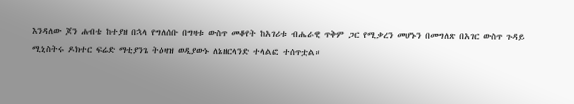እንዳለው ጆን ሐብቴ ከተያዘ በኋላ የግለሰቡ በግዛቱ ውስጥ መቆየት ከአገሪቱ ብሔራዊ ጥቅም ጋር የሚቃረን መሆኑን በመግለጽ በአገር ውስጥ ጉዳይ ሚኒስትሩ ዶክተር ፍሬድ ማቲያንጌ ትዕዛዝ ወዲያውኑ ለኔዘርላንድ ተላልፎ ተሰጥቷል።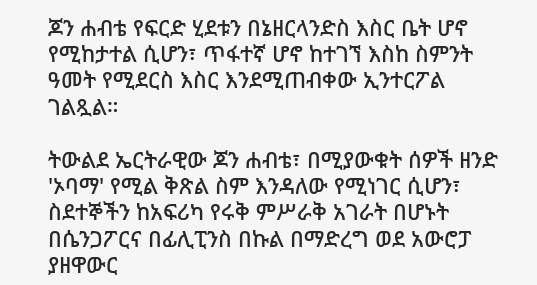ጆን ሐብቴ የፍርድ ሂደቱን በኔዘርላንድስ እስር ቤት ሆኖ የሚከታተል ሲሆን፣ ጥፋተኛ ሆኖ ከተገኘ እስከ ስምንት ዓመት የሚደርስ እስር እንደሚጠብቀው ኢንተርፖል ገልጿል።

ትውልደ ኤርትራዊው ጆን ሐብቴ፣ በሚያውቁት ሰዎች ዘንድ 'ኦባማ' የሚል ቅጽል ስም እንዳለው የሚነገር ሲሆን፣ ስደተኞችን ከአፍሪካ የሩቅ ምሥራቅ አገራት በሆኑት በሴንጋፖርና በፊሊፒንስ በኩል በማድረግ ወደ አውሮፓ ያዘዋውር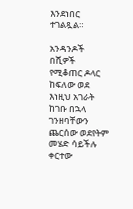እንደነበር ተገልጿል።

አንዳንዶች በሺዎች የሚቆጠር ዶላር ከፍለው ወደ እነዚህ አገራት ከገቡ በኋላ ገንዘባቸውን ጨርሰው ወደየትም መሄድ ሳይችሉ ቀርተው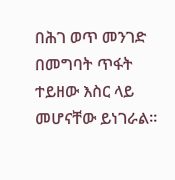በሕገ ወጥ መንገድ በመግባት ጥፋት ተይዘው እስር ላይ መሆናቸው ይነገራል።